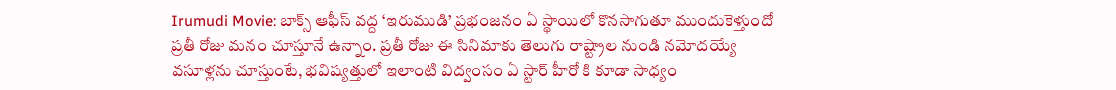Irumudi Movie: బాక్స్ ఆఫీస్ వద్ద ‘ఇరుముడి’ ప్రభంజనం ఏ స్థాయిలో కొనసాగుతూ ముందుకెళ్తుందో ప్రతీ రోజు మనం చూస్తూనే ఉన్నాం. ప్రతీ రోజు ఈ సినిమాకు తెలుగు రాష్ట్రాల నుండి నమోదయ్యే వసూళ్లను చూస్తుంటే, భవిష్యత్తులో ఇలాంటి విద్వంసం ఏ స్టార్ హీరో కి కూడా సాధ్యం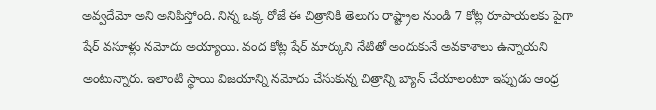అవ్వదేమో అని అనిపిస్తోంది. నిన్న ఒక్క రోజే ఈ చిత్రానికి తెలుగు రాష్ట్రాల నుండి 7 కోట్ల రూపాయలకు పైగా షేర్ వసూళ్లు నమోదు అయ్యాయి. వంద కోట్ల షేర్ మార్కుని నేటితో అందుకునే అవకాశాలు ఉన్నాయని అంటున్నారు. ఇలాంటి స్థాయి విజయాన్ని నమోదు చేసుకున్న చిత్రాన్ని బ్యాన్ చేయాలంటూ ఇప్పుడు ఆంధ్ర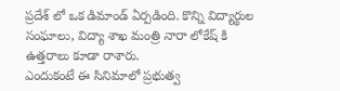ప్రదేశ్ లో ఒక డిమాండ్ ఏర్పడింది. కొన్ని విద్యార్థుల సంఘాలు, విద్యా శాఖ మంత్రి నారా లోకేష్ కి ఉత్తరాలు కూడా రాశారు.
ఎందుకంటే ఈ సినిమాలో ప్రభుత్వ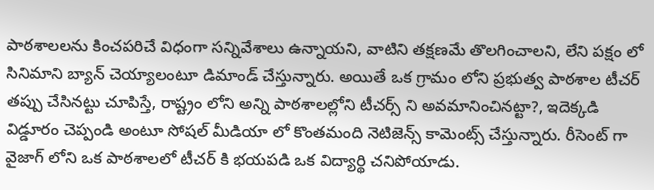పాఠశాలలను కించపరిచే విధంగా సన్నివేశాలు ఉన్నాయని, వాటిని తక్షణమే తొలగించాలని, లేని పక్షం లో సినిమాని బ్యాన్ చెయ్యాలంటూ డిమాండ్ చేస్తున్నారు. అయితే ఒక గ్రామం లోని ప్రభుత్వ పాఠశాల టీచర్ తప్పు చేసినట్టు చూపిస్తే, రాష్ట్రం లోని అన్ని పాఠశాలల్లోని టీచర్స్ ని అవమానించినట్టా?, ఇదెక్కడి విడ్డూరం చెప్పండి అంటూ సోషల్ మీడియా లో కొంతమంది నెటిజెన్స్ కామెంట్స్ చేస్తున్నారు. రీసెంట్ గా వైజాగ్ లోని ఒక పాఠశాలలో టీచర్ కి భయపడి ఒక విద్యార్థి చనిపోయాడు.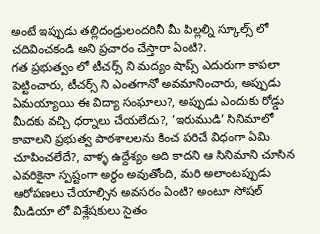అంటే ఇప్పుడు తల్లిదండ్రులందరినీ మీ పిల్లల్ని స్కూల్స్ లో చదివించకండి అని ప్రచారం చేస్తారా ఏంటి?.
గత ప్రభుత్వం లో టీచర్స్ ని మద్యం షాప్స్ ఎదురుగా కాపలా పెట్టించారు, టీచర్స్ ని ఎంతగానో అవమానించారు, అప్పుడు ఏమయ్యాయి ఈ విద్యా సంఘాలు?, అప్పుడు ఎందుకు రోడ్డు మీదకు వచ్చి ధర్నాలు చేయలేదు?, ‘ఇరుముడి’ సినిమాలో కావాలని ప్రభుత్వ పాఠశాలలను కించ పరిచే విధంగా ఏమి చూపించలేదే?, వాళ్ళ ఉద్దేశ్యం అది కాదని ఆ సినిమాని చూసిన ఎవరికైనా స్పష్టంగా అర్థం అవుతోంది, మరి అలాంటప్పుడు ఆరోపణలు చేయాల్సిన అవసరం ఏంటి? అంటూ సోషల్ మీడియా లో విశ్లేషకులు సైతం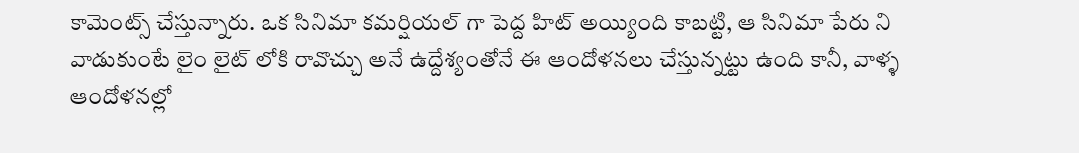కామెంట్స్ చేస్తున్నారు. ఒక సినిమా కమర్షియల్ గా పెద్ద హిట్ అయ్యింది కాబట్టి, ఆ సినిమా పేరు ని వాడుకుంటే లైం లైట్ లోకి రావొచ్చు అనే ఉద్దేశ్యంతోనే ఈ ఆందోళనలు చేస్తున్నట్టు ఉంది కానీ, వాళ్ళ ఆందోళనల్లో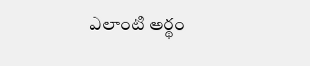ఎలాంటి అర్థం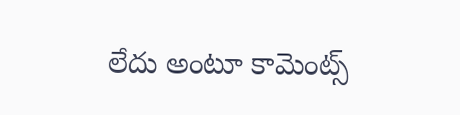లేదు అంటూ కామెంట్స్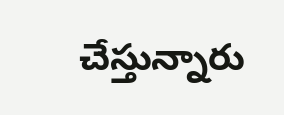చేస్తున్నారు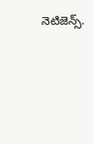నెటిజెన్స్.